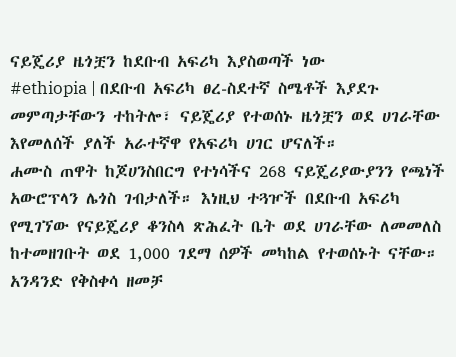ናይጄሪያ ዜጎቿን ከደቡብ አፍሪካ እያስወጣች ነው
#ethiopia | በደቡብ አፍሪካ ፀረ-ስደተኛ ስሜቶች እያደጉ መምጣታቸውን ተከትሎ፣ ናይጄሪያ የተወሰኑ ዜጎቿን ወደ ሀገራቸው እየመለሰች ያለች አራተኛዋ የአፍሪካ ሀገር ሆናለች።
ሐሙስ ጠዋት ከጆሀንስበርግ የተነሳችና 268 ናይጄሪያውያንን የጫነች አውሮፕላን ሌጎስ ገብታለች። እነዚህ ተጓዦች በደቡብ አፍሪካ የሚገኘው የናይጄሪያ ቆንስላ ጽሕፈት ቤት ወደ ሀገራቸው ለመመለስ ከተመዘገቡት ወደ 1,000 ገደማ ሰዎች መካከል የተወሰኑት ናቸው።
አንዳንድ የቅስቀሳ ዘመቻ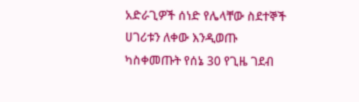አድራጊዎች ሰነድ የሌላቸው ስደተኞች ሀገሪቱን ለቀው እንዲወጡ ካስቀመጡት የሰኔ 30 የጊዜ ገደብ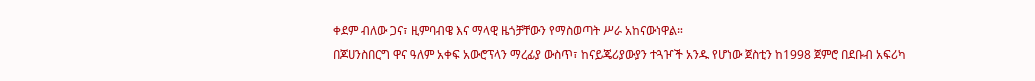ቀደም ብለው ጋና፣ ዚምባብዌ እና ማላዊ ዜጎቻቸውን የማስወጣት ሥራ አከናውነዋል።
በጆሀንስበርግ ዋና ዓለም አቀፍ አውሮፕላን ማረፊያ ውስጥ፣ ከናይጄሪያውያን ተጓዦች አንዱ የሆነው ጀስቲን ከ1998 ጀምሮ በደቡብ አፍሪካ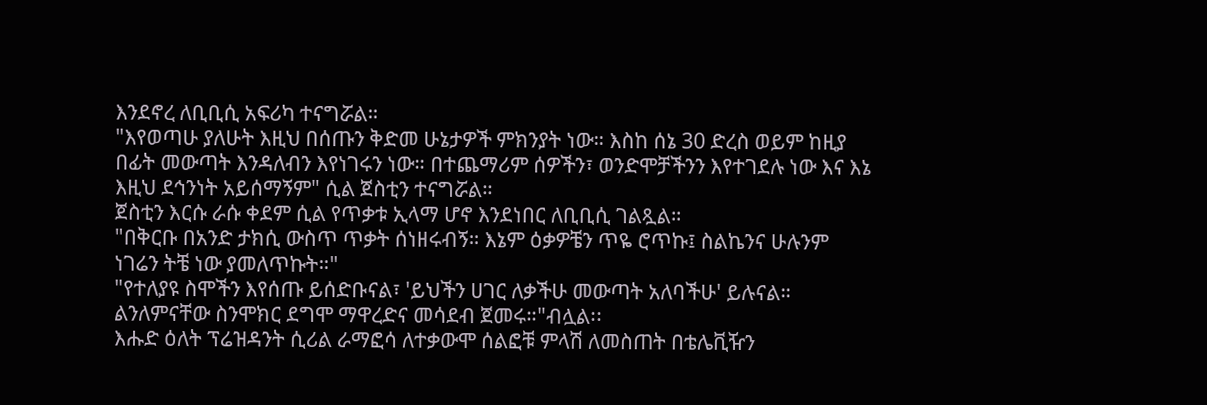እንደኖረ ለቢቢሲ አፍሪካ ተናግሯል።
"እየወጣሁ ያለሁት እዚህ በሰጡን ቅድመ ሁኔታዎች ምክንያት ነው። እስከ ሰኔ 30 ድረስ ወይም ከዚያ በፊት መውጣት እንዳለብን እየነገሩን ነው። በተጨማሪም ሰዎችን፣ ወንድሞቻችንን እየተገደሉ ነው እና እኔ እዚህ ደኅንነት አይሰማኝም" ሲል ጀስቲን ተናግሯል።
ጀስቲን እርሱ ራሱ ቀደም ሲል የጥቃቱ ኢላማ ሆኖ እንደነበር ለቢቢሲ ገልጿል።
"በቅርቡ በአንድ ታክሲ ውስጥ ጥቃት ሰነዘሩብኝ። እኔም ዕቃዎቼን ጥዬ ሮጥኩ፤ ስልኬንና ሁሉንም ነገሬን ትቼ ነው ያመለጥኩት።"
"የተለያዩ ስሞችን እየሰጡ ይሰድቡናል፣ 'ይህችን ሀገር ለቃችሁ መውጣት አለባችሁ' ይሉናል። ልንለምናቸው ስንሞክር ደግሞ ማዋረድና መሳደብ ጀመሩ።"ብሏል፡፡
እሑድ ዕለት ፕሬዝዳንት ሲሪል ራማፎሳ ለተቃውሞ ሰልፎቹ ምላሽ ለመስጠት በቴሌቪዥን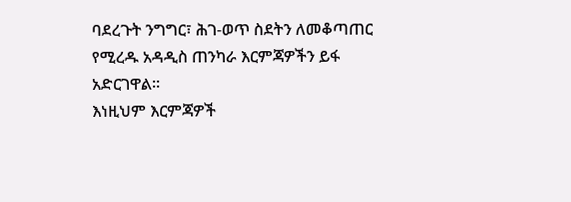ባደረጉት ንግግር፣ ሕገ-ወጥ ስደትን ለመቆጣጠር የሚረዱ አዳዲስ ጠንካራ እርምጃዎችን ይፋ አድርገዋል።
እነዚህም እርምጃዎች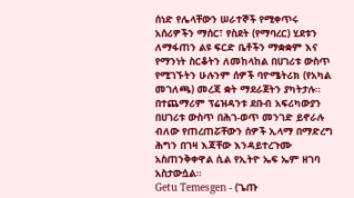ሰነድ የሌላቸውን ሠራተኞች የሚቀጥሩ አሰሪዎችን ማሰር፣ የስደት (የማባረር) ሂደቱን ለማፋጠን ልዩ ፍርድ ቤቶችን ማቋቋም እና የማንነት ስርቆትን ለመከላከል በሀገሪቱ ውስጥ የሚገኙትን ሁሉንም ሰዎች ባዮሜትሪክ (የአካል መገለጫ) መረጃ ቋት ማደራጀትን ያካትታሉ።
በተጨማሪም ፕሬዝዳንቱ ደቡብ አፍሪካውያን በሀገሪቱ ውስጥ በሕገ-ወጥ መንገድ ይኖራሉ ብለው የጠረጠሯቸውን ሰዎች ኢላማ በማድረግ ሕግን በገዛ እጃቸው እንዳይተረጉሙ አስጠንቅቀዋል ሲል የኢትዮ ኤፍ ኤም ዘገባ አስታውሷል።
Getu Temesgen - (ጌጡ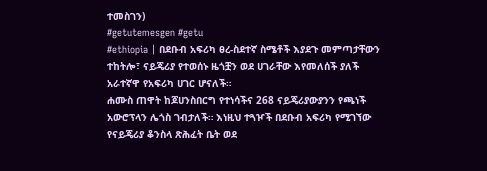ተመስገን)
#getutemesgen #getu
#ethiopia | በደቡብ አፍሪካ ፀረ-ስደተኛ ስሜቶች እያደጉ መምጣታቸውን ተከትሎ፣ ናይጄሪያ የተወሰኑ ዜጎቿን ወደ ሀገራቸው እየመለሰች ያለች አራተኛዋ የአፍሪካ ሀገር ሆናለች።
ሐሙስ ጠዋት ከጆሀንስበርግ የተነሳችና 268 ናይጄሪያውያንን የጫነች አውሮፕላን ሌጎስ ገብታለች። እነዚህ ተጓዦች በደቡብ አፍሪካ የሚገኘው የናይጄሪያ ቆንስላ ጽሕፈት ቤት ወደ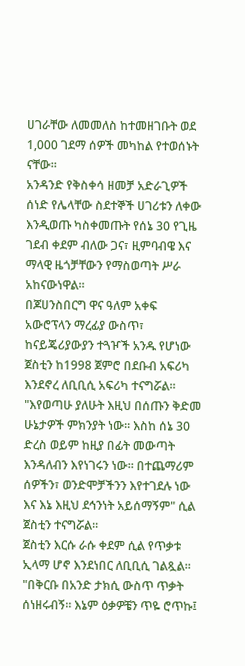ሀገራቸው ለመመለስ ከተመዘገቡት ወደ 1,000 ገደማ ሰዎች መካከል የተወሰኑት ናቸው።
አንዳንድ የቅስቀሳ ዘመቻ አድራጊዎች ሰነድ የሌላቸው ስደተኞች ሀገሪቱን ለቀው እንዲወጡ ካስቀመጡት የሰኔ 30 የጊዜ ገደብ ቀደም ብለው ጋና፣ ዚምባብዌ እና ማላዊ ዜጎቻቸውን የማስወጣት ሥራ አከናውነዋል።
በጆሀንስበርግ ዋና ዓለም አቀፍ አውሮፕላን ማረፊያ ውስጥ፣ ከናይጄሪያውያን ተጓዦች አንዱ የሆነው ጀስቲን ከ1998 ጀምሮ በደቡብ አፍሪካ እንደኖረ ለቢቢሲ አፍሪካ ተናግሯል።
"እየወጣሁ ያለሁት እዚህ በሰጡን ቅድመ ሁኔታዎች ምክንያት ነው። እስከ ሰኔ 30 ድረስ ወይም ከዚያ በፊት መውጣት እንዳለብን እየነገሩን ነው። በተጨማሪም ሰዎችን፣ ወንድሞቻችንን እየተገደሉ ነው እና እኔ እዚህ ደኅንነት አይሰማኝም" ሲል ጀስቲን ተናግሯል።
ጀስቲን እርሱ ራሱ ቀደም ሲል የጥቃቱ ኢላማ ሆኖ እንደነበር ለቢቢሲ ገልጿል።
"በቅርቡ በአንድ ታክሲ ውስጥ ጥቃት ሰነዘሩብኝ። እኔም ዕቃዎቼን ጥዬ ሮጥኩ፤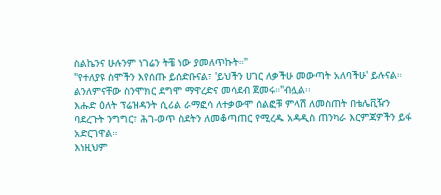ስልኬንና ሁሉንም ነገሬን ትቼ ነው ያመለጥኩት።"
"የተለያዩ ስሞችን እየሰጡ ይሰድቡናል፣ 'ይህችን ሀገር ለቃችሁ መውጣት አለባችሁ' ይሉናል። ልንለምናቸው ስንሞክር ደግሞ ማዋረድና መሳደብ ጀመሩ።"ብሏል፡፡
እሑድ ዕለት ፕሬዝዳንት ሲሪል ራማፎሳ ለተቃውሞ ሰልፎቹ ምላሽ ለመስጠት በቴሌቪዥን ባደረጉት ንግግር፣ ሕገ-ወጥ ስደትን ለመቆጣጠር የሚረዱ አዳዲስ ጠንካራ እርምጃዎችን ይፋ አድርገዋል።
እነዚህም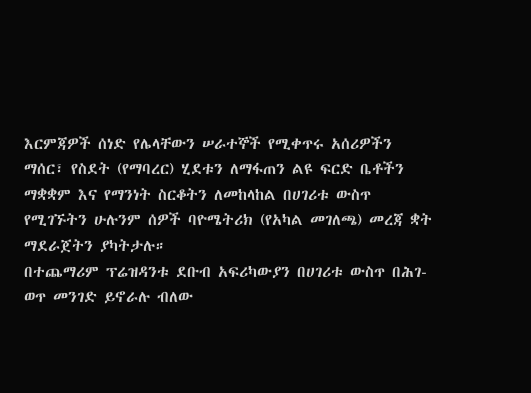እርምጃዎች ሰነድ የሌላቸውን ሠራተኞች የሚቀጥሩ አሰሪዎችን ማሰር፣ የስደት (የማባረር) ሂደቱን ለማፋጠን ልዩ ፍርድ ቤቶችን ማቋቋም እና የማንነት ስርቆትን ለመከላከል በሀገሪቱ ውስጥ የሚገኙትን ሁሉንም ሰዎች ባዮሜትሪክ (የአካል መገለጫ) መረጃ ቋት ማደራጀትን ያካትታሉ።
በተጨማሪም ፕሬዝዳንቱ ደቡብ አፍሪካውያን በሀገሪቱ ውስጥ በሕገ-ወጥ መንገድ ይኖራሉ ብለው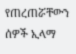የጠረጠሯቸውን ሰዎች ኢላማ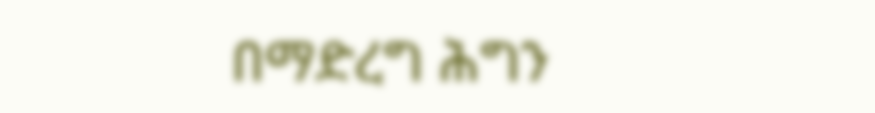በማድረግ ሕግን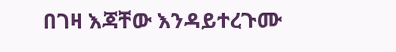በገዛ እጃቸው እንዳይተረጉሙ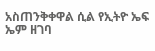አስጠንቅቀዋል ሲል የኢትዮ ኤፍ ኤም ዘገባ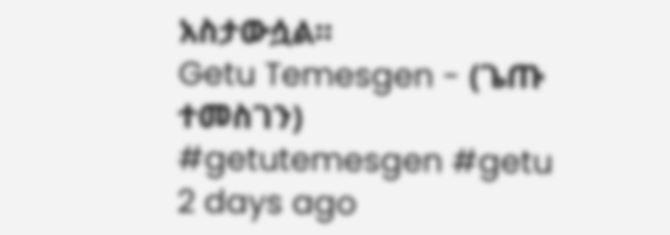አስታውሷል።
Getu Temesgen - (ጌጡ ተመስገን)
#getutemesgen #getu
2 days ago